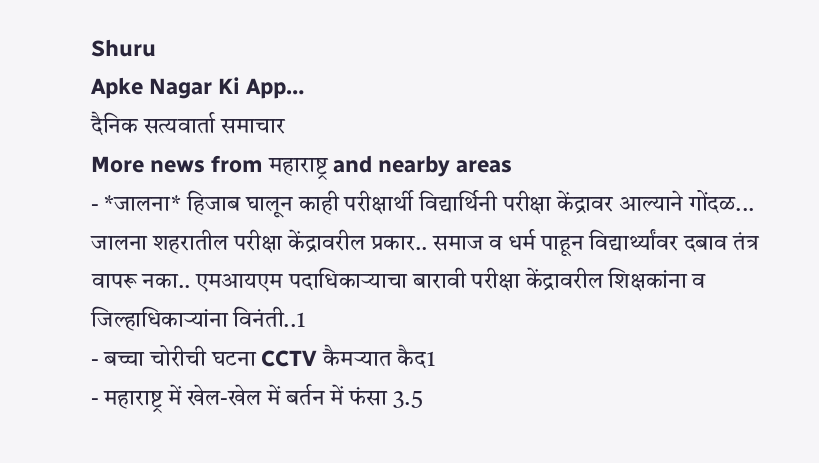Shuru
Apke Nagar Ki App…
दैनिक सत्यवार्ता समाचार
More news from महाराष्ट्र and nearby areas
- *जालना* हिजाब घालून काही परीक्षार्थी विद्यार्थिनी परीक्षा केंद्रावर आल्याने गोंदळ... जालना शहरातील परीक्षा केंद्रावरील प्रकार.. समाज व धर्म पाहून विद्यार्थ्यांवर दबाव तंत्र वापरू नका.. एमआयएम पदाधिकाऱ्याचा बारावी परीक्षा केंद्रावरील शिक्षकांना व जिल्हाधिकाऱ्यांना विनंती..1
- बच्चा चोरीची घटना CCTV कैमऱ्यात कैद1
- महाराष्ट्र में खेल-खेल में बर्तन में फंसा 3.5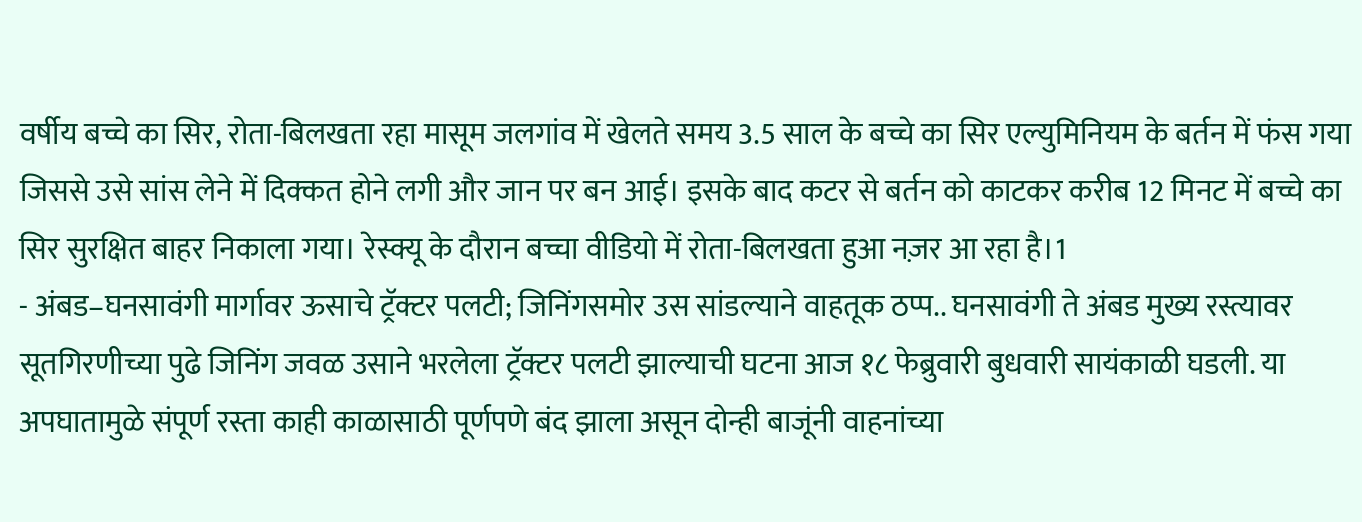वर्षीय बच्चे का सिर, रोता-बिलखता रहा मासूम जलगांव में खेलते समय 3.5 साल के बच्चे का सिर एल्युमिनियम के बर्तन में फंस गया जिससे उसे सांस लेने में दिक्कत होने लगी और जान पर बन आई। इसके बाद कटर से बर्तन को काटकर करीब 12 मिनट में बच्चे का सिर सुरक्षित बाहर निकाला गया। रेस्क्यू के दौरान बच्चा वीडियो में रोता-बिलखता हुआ नज़र आ रहा है।1
- अंबड–घनसावंगी मार्गावर ऊसाचे ट्रॅक्टर पलटी; जिनिंगसमोर उस सांडल्याने वाहतूक ठप्प.. घनसावंगी ते अंबड मुख्य रस्त्यावर सूतगिरणीच्या पुढे जिनिंग जवळ उसाने भरलेला ट्रॅक्टर पलटी झाल्याची घटना आज १८ फेब्रुवारी बुधवारी सायंकाळी घडली. या अपघातामुळे संपूर्ण रस्ता काही काळासाठी पूर्णपणे बंद झाला असून दोन्ही बाजूंनी वाहनांच्या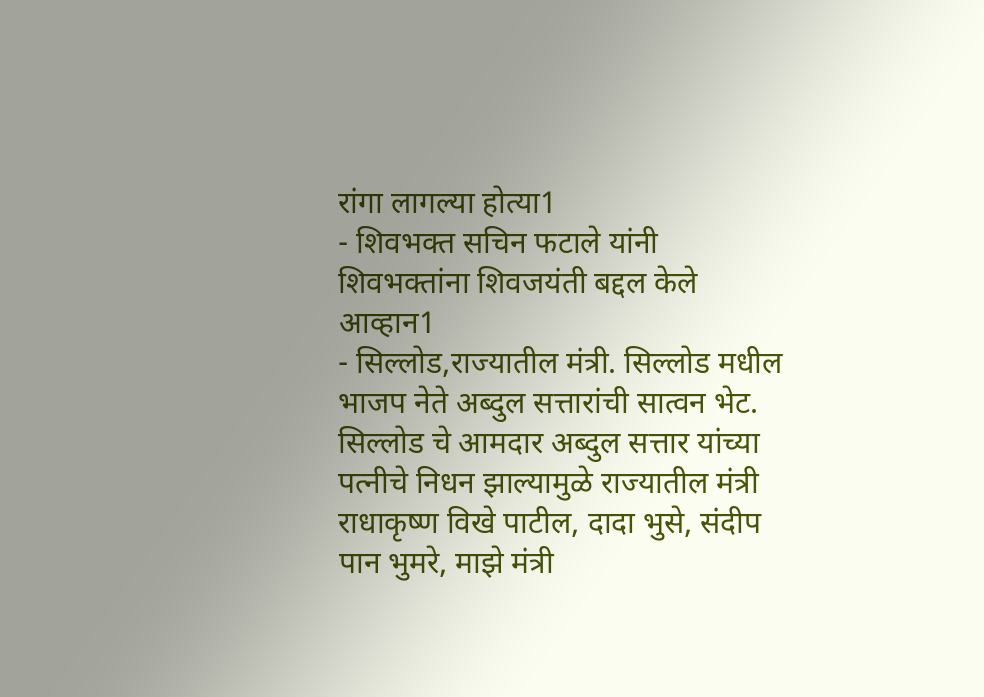रांगा लागल्या होत्या1
- शिवभक्त सचिन फटाले यांनी शिवभक्तांना शिवजयंती बद्दल केले आव्हान1
- सिल्लोड,राज्यातील मंत्री. सिल्लोड मधील भाजप नेते अब्दुल सत्तारांची सात्वन भेट. सिल्लोड चे आमदार अब्दुल सत्तार यांच्या पत्नीचे निधन झाल्यामुळे राज्यातील मंत्री राधाकृष्ण विखे पाटील, दादा भुसे, संदीप पान भुमरे, माझे मंत्री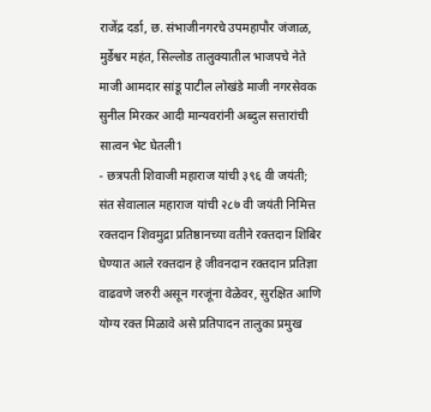राजेंद्र दर्डा, छ. संभाजीनगरचे उपमहापौर जंजाळ, मुर्डेश्वर महंत, सिल्लोड तालुक्यातील भाजपचे नेते माजी आमदार सांडू पाटील लोखंडे माजी नगरसेवक सुनील मिरकर आदी मान्यवरांनी अब्दुल सत्तारांची सात्वन भेट घेतली1
- छत्रपती शिवाजी महाराज यांची ३९६ वी जयंती; संत सेवालाल महाराज यांची २८७ वी जयंती निमित्त रक्तदान शिवमुद्रा प्रतिष्ठानच्या वतीने रक्तदान शिबिर घेण्यात आले रक्तदान हे जीवनदान रक्तदान प्रतिज्ञा वाढवणे जरुरी असून गरजूंना वेळेवर, सुरक्षित आणि योग्य रक्त मिळावे असे प्रतिपादन तालुका प्रमुख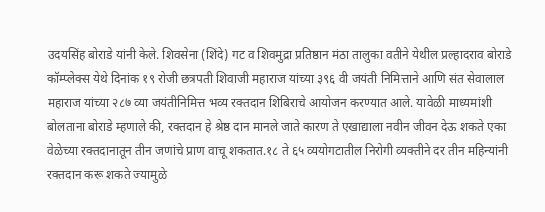उदयसिंह बोराडे यांनी केले. शिवसेना (शिंदे) गट व शिवमुद्रा प्रतिष्ठान मंठा तालुका वतीने येथील प्रल्हादराव बोराडे कॉम्प्लेक्स येथे दिनांक १९ रोजी छत्रपती शिवाजी महाराज यांच्या ३९६ वी जयंती निमित्ताने आणि संत सेवालाल महाराज यांच्या २८७ व्या जयंतीनिमित्त भव्य रक्तदान शिबिराचे आयोजन करण्यात आले. यावेळी माध्यमांशी बोलताना बोराडे म्हणाले की, रक्तदान हे श्रेष्ठ दान मानले जाते कारण ते एखाद्याला नवीन जीवन देऊ शकते एका वेळेच्या रक्तदानातून तीन जणांचे प्राण वाचू शकतात.१८ ते ६५ व्ययोगटातील निरोगी व्यक्तीने दर तीन महिन्यांनी रक्तदान करू शकते ज्यामुळे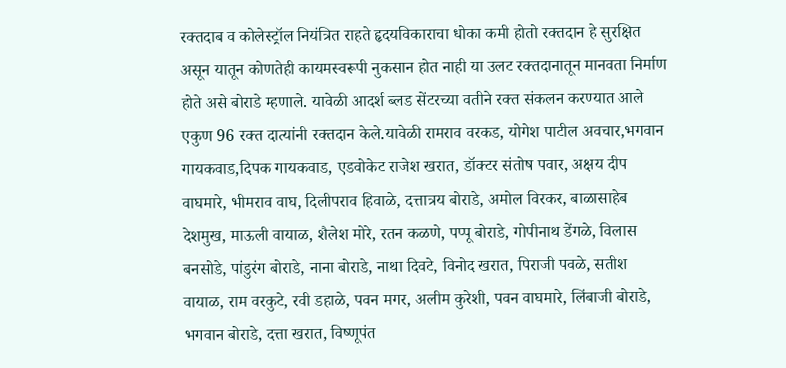रक्तदाब व कोलेस्ट्रॉल नियंत्रित राहते हृदयविकाराचा धोका कमी होतो रक्तदान हे सुरक्षित असून यातून कोणतेही कायमस्वरूपी नुकसान होत नाही या उलट रक्तदानातून मानवता निर्माण होते असे बोराडे म्हणाले. यावेळी आदर्श ब्लड सेंटरच्या वतीने रक्त संकलन करण्यात आले एकुण 96 रक्त दात्यांनी रक्तदान केले.यावेळी रामराव वरकड, योगेश पाटील अवचार,भगवान गायकवाड,दिपक गायकवाड, एडवोकेट राजेश खरात, डॉक्टर संतोष पवार, अक्षय दीप वाघमारे, भीमराव वाघ, दिलीपराव हिवाळे, दत्तात्रय बोराडे, अमोल विरकर, बाळासाहेब देशमुख, माऊली वायाळ, शैलेश मोरे, रतन कळणे, पप्पू बोराडे, गोपीनाथ डेंगळे, विलास बनसोडे, पांडुरंग बोराडे, नाना बोराडे, नाथा दिवटे, विनोद खरात, पिराजी पवळे, सतीश वायाळ, राम वरकुटे, रवी डहाळे, पवन मगर, अलीम कुरेशी, पवन वाघमारे, लिंबाजी बोराडे, भगवान बोराडे, दत्ता खरात, विष्णूपंत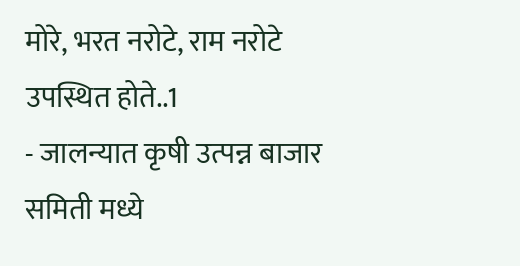मोरे, भरत नरोटे, राम नरोटे उपस्थित होते..1
- जालन्यात कृषी उत्पन्न बाजार समिती मध्ये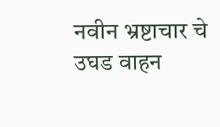नवीन भ्रष्टाचार चे उघड वाहन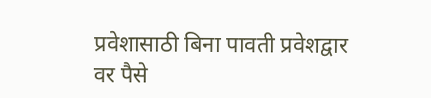प्रवेशासाठी बिना पावती प्रवेशद्वार वर पैसे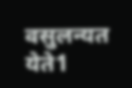वसुलन्यत येते1